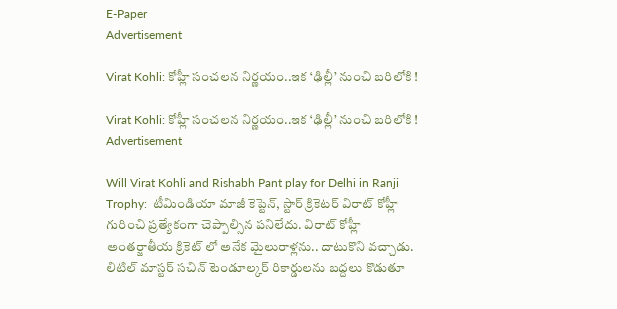E-Paper
Advertisement

Virat Kohli: కోహ్లీ సంచలన నిర్ణయం..ఇక ‘ఢిల్లీ’ నుంచి బరిలోకి !

Virat Kohli: కోహ్లీ సంచలన నిర్ణయం..ఇక ‘ఢిల్లీ’ నుంచి బరిలోకి !
Advertisement

Will Virat Kohli and Rishabh Pant play for Delhi in Ranji Trophy:  టీమిండియా మాజీ కెప్టెన్, స్టార్ క్రికెటర్ విరాట్ కోహ్లీ గురించి ప్రత్యేకంగా చెప్పాల్సిన పనిలేదు. విరాట్ కోహ్లీ అంతర్జాతీయ క్రికెట్ లో అనేక మైలురాళ్లను.. దాటుకొని వచ్చాడు. లిటిల్ మాస్టర్ సచిన్ టెండూల్కర్ రికార్డులను బద్దలు కొడుతూ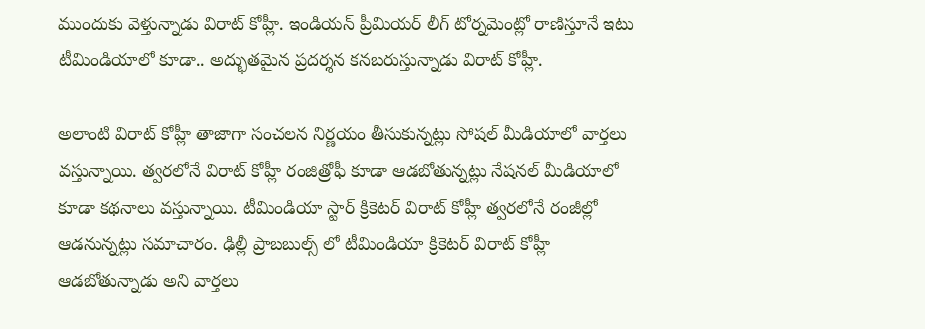ముందుకు వెళ్తున్నాడు విరాట్ కోహ్లీ. ఇండియన్ ప్రీమియర్ లీగ్ టోర్నమెంట్లో రాణిస్తూనే ఇటు టీమిండియాలో కూడా.. అద్భుతమైన ప్రదర్శన కనబరుస్తున్నాడు విరాట్ కోహ్లీ.

అలాంటి విరాట్ కోహ్లీ తాజాగా సంచలన నిర్ణయం తీసుకున్నట్లు సోషల్ మీడియాలో వార్తలు వస్తున్నాయి. త్వరలోనే విరాట్ కోహ్లీ రంజిత్రోఫీ కూడా ఆడబోతున్నట్లు నేషనల్ మీడియాలో కూడా కథనాలు వస్తున్నాయి. టీమిండియా స్టార్ క్రికెటర్ విరాట్ కోహ్లీ త్వరలోనే రంజీల్లో ఆడనున్నట్లు సమాచారం. ఢిల్లీ ప్రాబబుల్స్ లో టీమిండియా క్రికెటర్ విరాట్ కోహ్లీ ఆడబోతున్నాడు అని వార్తలు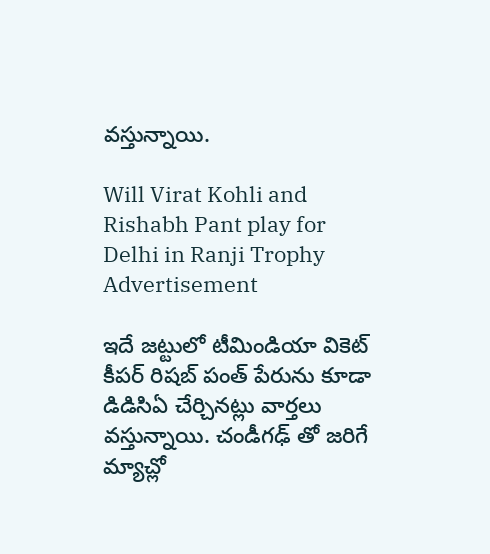వస్తున్నాయి.

Will Virat Kohli and Rishabh Pant play for Delhi in Ranji Trophy
Advertisement

ఇదే జట్టులో టీమిండియా వికెట్ కీపర్ రిషబ్ పంత్ పేరును కూడా డిడిసిఏ చేర్చినట్లు వార్తలు వస్తున్నాయి. చండీగఢ్ తో జరిగే మ్యాచ్లో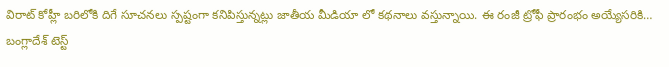విరాట్ కోహ్లీ బరిలోకి దిగే సూచనలు స్పష్టంగా కనిపిస్తున్నట్లు జాతీయ మీడియా లో కథనాలు వస్తున్నాయి. ఈ రంజీ ట్రోఫీ ప్రారంభం అయ్యేసరికి… బంగ్లాదేశ్ టెస్ట్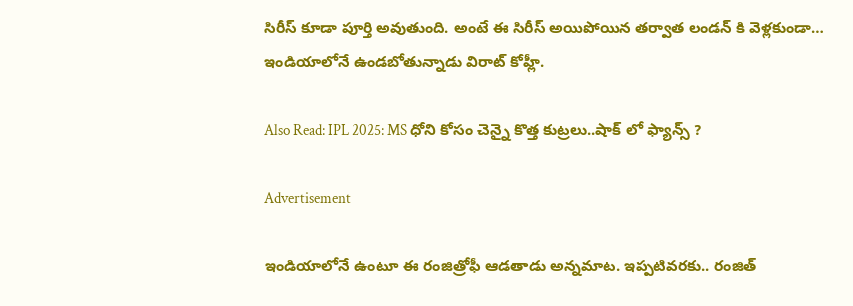సిరీస్ కూడా పూర్తి అవుతుంది. అంటే ఈ సిరీస్ అయిపోయిన తర్వాత లండన్ కి వెళ్లకుండా… ఇండియాలోనే ఉండబోతున్నాడు విరాట్ కోహ్లీ.

Also Read: IPL 2025: MS ధోని కోసం చెన్నై కొత్త కుట్రలు..షాక్‌ లో ఫ్యాన్స్‌ ?

Advertisement

ఇండియాలోనే ఉంటూ ఈ రంజిత్రోఫీ ఆడతాడు అన్నమాట. ఇప్పటివరకు.. రంజిత్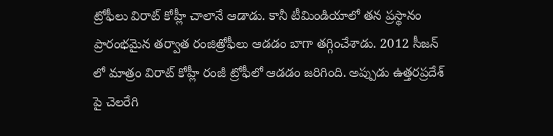ట్రోఫీలు విరాట్ కోహ్లీ చాలానే ఆడాడు. కానీ టీమిండియాలో తన ప్రస్థానం ప్రారంభమైన తర్వాత రంజిత్రోఫీలు ఆడడం బాగా తగ్గించేశాడు. 2012 సీజన్ లో మాత్రం విరాట్ కోహ్లీ రంజీ ట్రోఫీలో ఆడడం జరిగింది. అప్పుడు ఉత్తరప్రదేశ్ పై చెలరేగి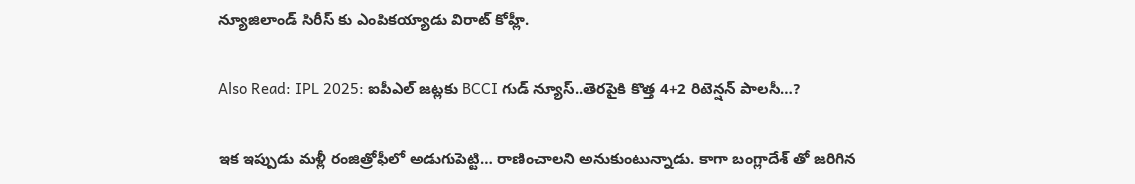న్యూజిలాండ్ సిరీస్ కు ఎంపికయ్యాడు విరాట్ కోహ్లీ.

Also Read: IPL 2025: ఐపీఎల్‌ జట్లకు BCCI గుడ్‌ న్యూస్‌..తెరపైకి కొత్త 4+2 రిటెన్షన్ పాల‌సీ…?

ఇక ఇప్పుడు మళ్లీ రంజిత్రోఫీలో అడుగుపెట్టి… రాణించాలని అనుకుంటున్నాడు. కాగా బంగ్లాదేశ్ తో జరిగిన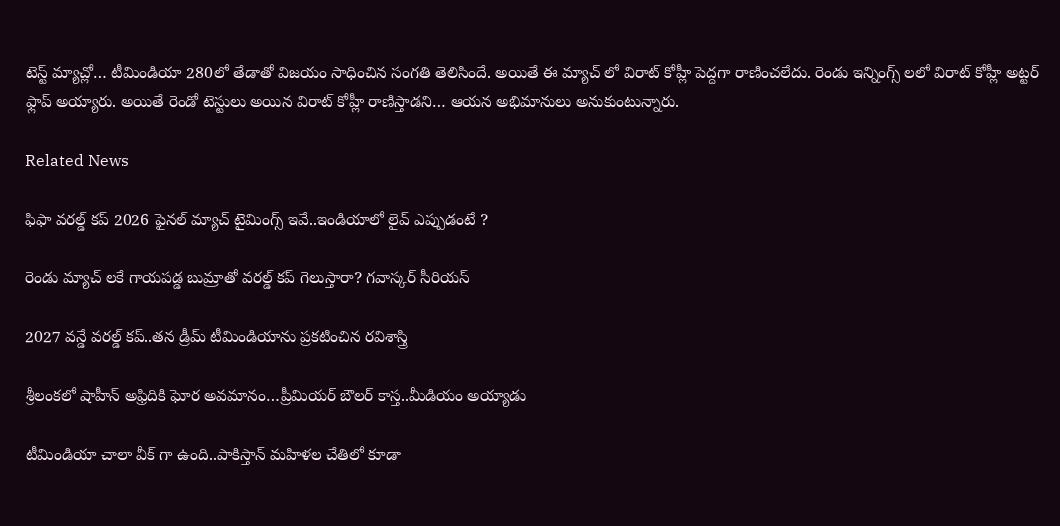టెస్ట్ మ్యాచ్లో… టీమిండియా 280లో తేడాతో విజయం సాధించిన సంగతి తెలిసిందే. అయితే ఈ మ్యాచ్ లో విరాట్ కోహ్లీ పెద్దగా రాణించలేదు. రెండు ఇన్నింగ్స్ లలో విరాట్ కోహ్లీ అట్టర్ ఫ్లాప్ అయ్యారు. అయితే రెండో టెస్టులు అయిన విరాట్ కోహ్లీ రాణిస్తాడని… ఆయన అభిమానులు అనుకుంటున్నారు.

Related News

ఫిఫా వ‌ర‌ల్డ్ క‌ప్ 2026 ఫైన‌ల్ మ్యాచ్ టైమింగ్స్ ఇవే..ఇండియాలో లైవ్ ఎప్పుడంటే ?

రెండు మ్యాచ్ ల‌కే గాయ‌ప‌డ్డ బుమ్రాతో వ‌ర‌ల్డ్ క‌ప్ గెలుస్తారా? గ‌వాస్క‌ర్ సీరియ‌స్‌

2027 వ‌న్డే వ‌ర‌ల్డ్ క‌ప్..త‌న డ్రీమ్ టీమిండియాను ప్ర‌క‌టించిన ర‌విశాస్త్రి

శ్రీలంక‌లో షాహీన్ అఫ్రిదికి ఘోర అవ‌మానం…ప్రీమియ‌ర్ బౌల‌ర్ కాస్త..మీడియం అయ్యాడు

టీమిండియా చాలా వీక్ గా ఉంది..పాకిస్తాన్ మ‌హిళ‌ల చేతిలో కూడా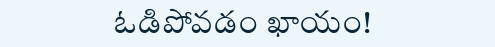ఓడిపోవ‌డం ఖాయం!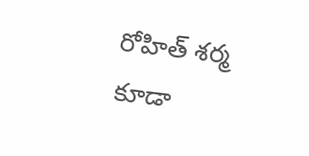రోహిత్ శ‌ర్మ‌ కూడా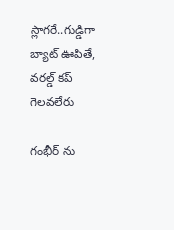స్లాగ‌రే..గుడ్డిగా బ్యాట్ ఊపితే, వ‌ర‌ల్డ్ క‌ప్ గెల‌వ‌లేరు

గంభీర్ ను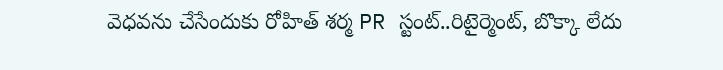వెధ‌వ‌ను చేసేందుకు రోహిత్ శ‌ర్మ PR స్టంట్..రిటైర్మెంట్, బొక్కా లేదు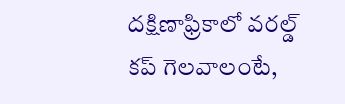దక్షిణాఫ్రికాలో వ‌ర‌ల్డ్ క‌ప్ గెల‌వాలంటే,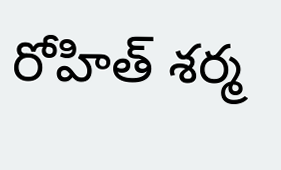రోహిత్ శ‌ర్మ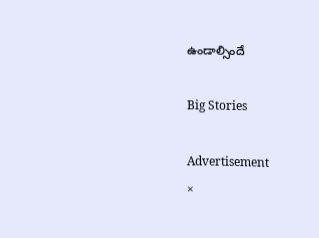ఉండాల్సిందే

Big Stories

Advertisement
×